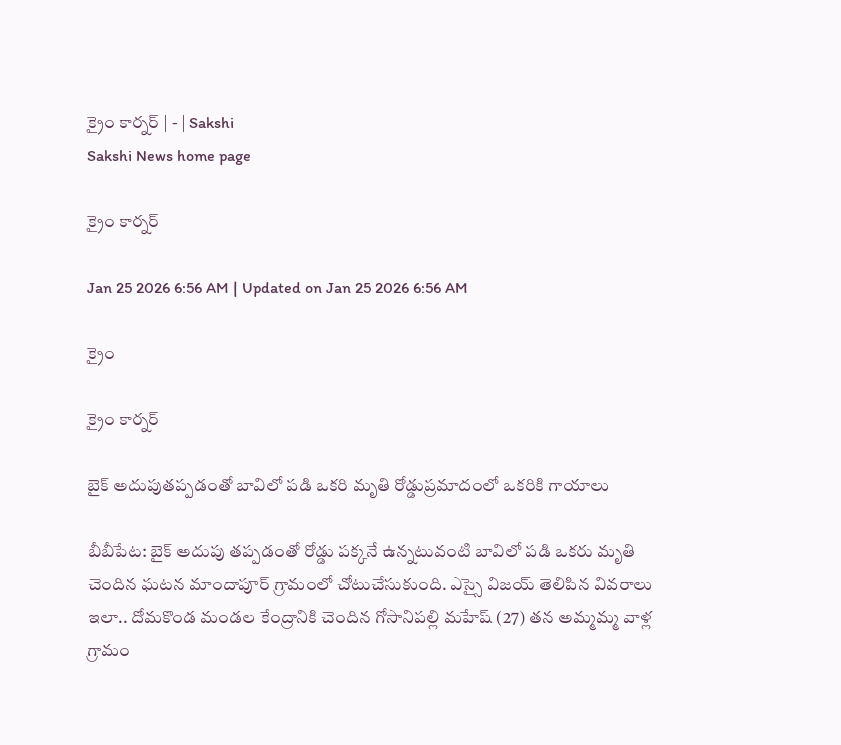క్రైం కార్నర్‌ | - | Sakshi
Sakshi News home page

క్రైం కార్నర్‌

Jan 25 2026 6:56 AM | Updated on Jan 25 2026 6:56 AM

క్రైం

క్రైం కార్నర్‌

బైక్‌ అదుపుతప్పడంతో బావిలో పడి ఒకరి మృతి రోడ్డుప్రమాదంలో ఒకరికి గాయాలు

బీబీపేట: బైక్‌ అదుపు తప్పడంతో రోడ్డు పక్కనే ఉన్నటువంటి బావిలో పడి ఒకరు మృతి చెందిన ఘటన మాందాపూర్‌ గ్రామంలో చోటుచేసుకుంది. ఎస్సై విజయ్‌ తెలిపిన వివరాలు ఇలా.. దోమకొండ మండల కేంద్రానికి చెందిన గోసానిపల్లి మహేష్‌ (27) తన అమ్మమ్మ వాళ్ల గ్రామం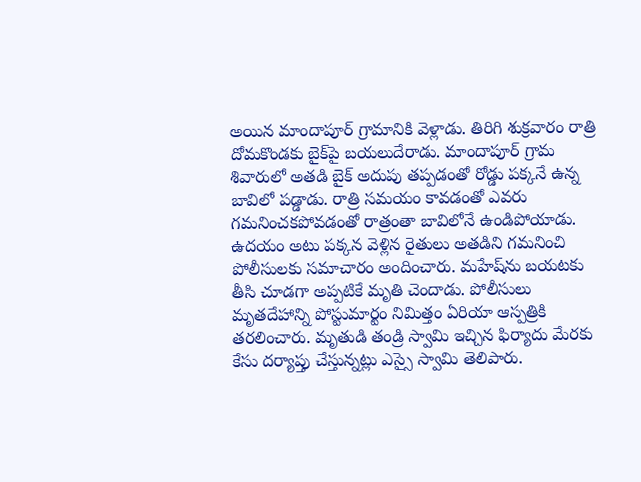అయిన మాందాపూర్‌ గ్రామానికి వెళ్లాడు. తిరిగి శుక్రవారం రాత్రి దోమకొండకు బైక్‌పై బయలుదేరాడు. మాందాపూర్‌ గ్రామ శివారులో అతడి బైక్‌ అదుపు తప్పడంతో రోడ్డు పక్కనే ఉన్న బావిలో పడ్డాడు. రాత్రి సమయం కావడంతో ఎవరు గమనించకపోవడంతో రాత్రంతా బావిలోనే ఉండిపోయాడు. ఉదయం అటు పక్కన వెళ్లిన రైతులు అతడిని గమనించి పోలీసులకు సమాచారం అందించారు. మహేష్‌ను బయటకు తీసి చూడగా అప్పటికే మృతి చెందాడు. పోలీసులు మృతదేహాన్ని పోస్టుమార్టం నిమిత్తం ఏరియా ఆస్పత్రికి తరలించారు. మృతుడి తండ్రి స్వామి ఇచ్చిన ఫిర్యాదు మేరకు కేసు దర్యాప్తు చేస్తున్నట్లు ఎస్సై స్వామి తెలిపారు.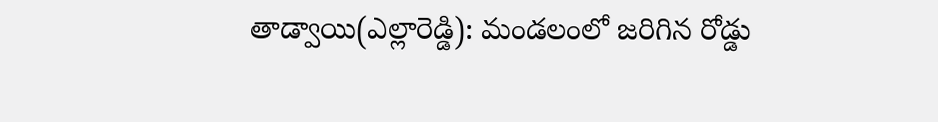తాడ్వాయి(ఎల్లారెడ్డి): మండలంలో జరిగిన రోడ్డు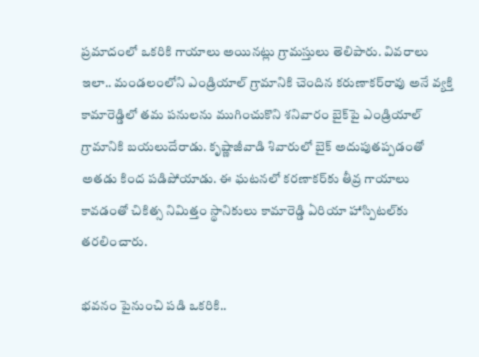ప్రమాదంలో ఒకరికి గాయాలు అయినట్లు గ్రామస్తులు తెలిపారు. వివరాలు ఇలా.. మండలంలోని ఎండ్రియాల్‌ గ్రామానికి చెందిన కరుణాకర్‌రావు అనే వ్యక్తి కామారెడ్డిలో తమ పనులను ముగించుకొని శనివారం బైక్‌పై ఎండ్రియాల్‌ గ్రామానికి బయలుదేరాడు. కృష్ణాజీవాడి శివారులో బైక్‌ అదుపుతప్పడంతో అతడు కింద పడిపోయాడు. ఈ ఘటనలో కరణాకర్‌కు తీవ్ర గాయాలు కావడంతో చికిత్స నిమిత్తం స్థానికులు కామారెడ్డి ఏరియా హాస్పిటల్‌కు తరలించారు.

భవనం పైనుంచి పడి ఒకరికి..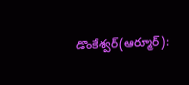డొంకేశ్వర్‌(ఆర్మూర్‌):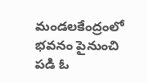మండలకేంద్రంలో భవనం పైనుంచి పడి ఓ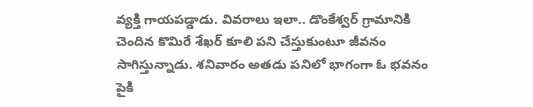వ్యక్తి గాయపడ్డాడు. వివరాలు ఇలా.. డొంకేశ్వర్‌ గ్రామానికి చెందిన కొమిరే శేఖర్‌ కూలి పని చేస్తుకుంటూ జీవనం సాగిస్తున్నాడు. శనివారం అతడు పనిలో భాగంగా ఓ భవనం పైకి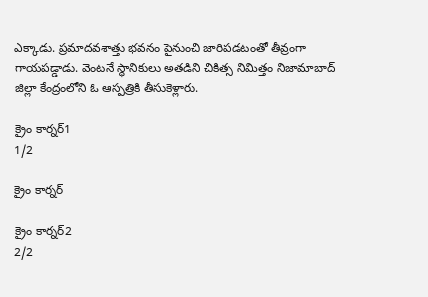ఎక్కాడు. ప్రమాదవశాత్తు భవనం పైనుంచి జారిపడటంతో తీవ్రంగా గాయపడ్డాడు. వెంటనే స్థానికులు అతడిని చికిత్స నిమిత్తం నిజామాబాద్‌ జిల్లా కేంద్రంలోని ఓ ఆస్పత్రికి తీసుకెళ్లారు.

క్రైం కార్నర్‌1
1/2

క్రైం కార్నర్‌

క్రైం కార్నర్‌2
2/2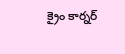క్రైం కార్నర్‌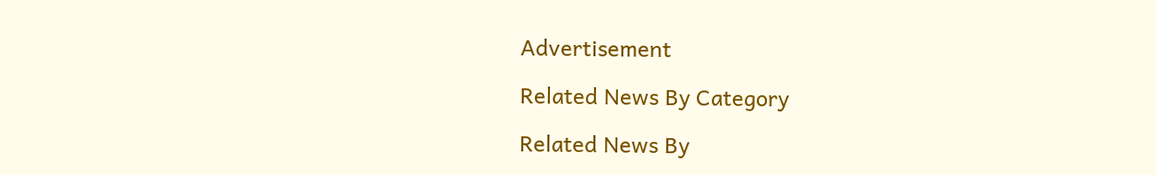Advertisement

Related News By Category

Related News By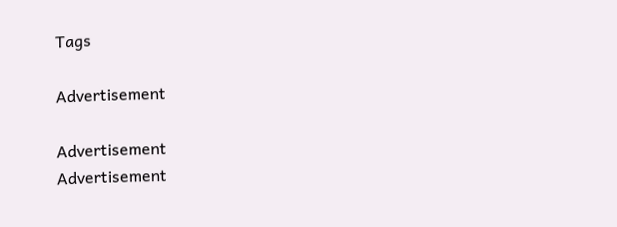Tags

Advertisement

Advertisement
Advertisement